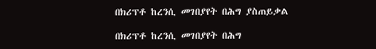በክሪፕቶ ከረንሲ መገበያየት በሕግ ያስጠይቃል

በክሪፕቶ ከረንሲ መገበያየት በሕግ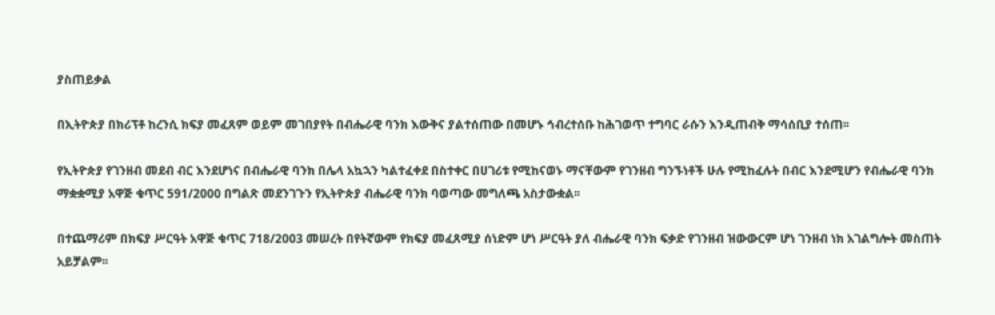ያስጠይቃል

በኢትዮጵያ በክሪፕቶ ከረንሲ ክፍያ መፈጸም ወይም መገበያየት በብሔራዊ ባንክ እውቅና ያልተሰጠው በመሆኑ ኅብረተሰቡ ከሕገወጥ ተግባር ራሱን እንዲጠብቅ ማሳሰቢያ ተሰጠ፡፡

የኢትዮጵያ የገንዘብ መደብ ብር እንደሆነና በብሔራዊ ባንክ በሌላ አኳኋን ካልተፈቀደ በስተቀር በሀገሪቱ የሚከናወኑ ማናቸውም የገንዘብ ግንኙነቶች ሁሉ የሚከፈሉት በብር እንደሚሆን የብሔራዊ ባንክ ማቋቋሚያ አዋጅ ቁጥር 591/2000 በግልጽ መደንገጉን የኢትዮጵያ ብሔራዊ ባንክ ባወጣው መግለጫ አስታውቋል፡፡

በተጨማሪም በክፍያ ሥርዓት አዋጅ ቁጥር 718/2003 መሠረት በየትኛውም የክፍያ መፈጸሚያ ሰነድም ሆነ ሥርዓት ያለ ብሔራዊ ባንክ ፍቃድ የገንዘብ ዝውውርም ሆነ ገንዘብ ነክ አገልግሎት መስጠት አይቻልም፡፡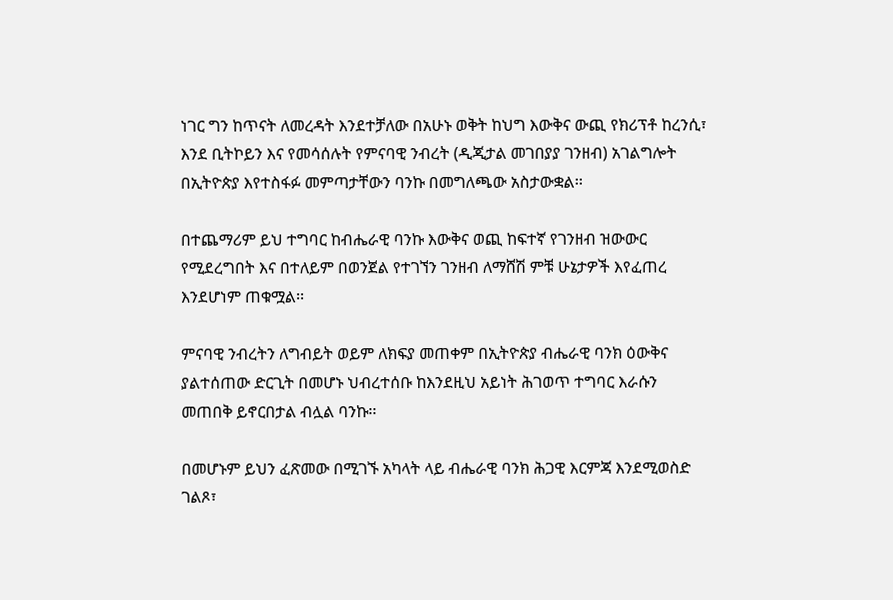ነገር ግን ከጥናት ለመረዳት እንደተቻለው በአሁኑ ወቅት ከህግ እውቅና ውጪ የክሪፕቶ ከረንሲ፣ እንደ ቢትኮይን እና የመሳሰሉት የምናባዊ ንብረት (ዲጂታል መገበያያ ገንዘብ) አገልግሎት በኢትዮጵያ እየተስፋፉ መምጣታቸውን ባንኩ በመግለጫው አስታውቋል፡፡

በተጨማሪም ይህ ተግባር ከብሔራዊ ባንኩ እውቅና ወጪ ከፍተኛ የገንዘብ ዝውውር የሚደረግበት እና በተለይም በወንጀል የተገኘን ገንዘብ ለማሸሽ ምቹ ሁኔታዎች እየፈጠረ እንደሆነም ጠቁሟል፡፡

ምናባዊ ንብረትን ለግብይት ወይም ለክፍያ መጠቀም በኢትዮጵያ ብሔራዊ ባንክ ዕውቅና ያልተሰጠው ድርጊት በመሆኑ ህብረተሰቡ ከእንደዚህ አይነት ሕገወጥ ተግባር እራሱን መጠበቅ ይኖርበታል ብሏል ባንኩ፡፡

በመሆኑም ይህን ፈጽመው በሚገኙ አካላት ላይ ብሔራዊ ባንክ ሕጋዊ እርምጃ እንደሚወስድ ገልጾ፣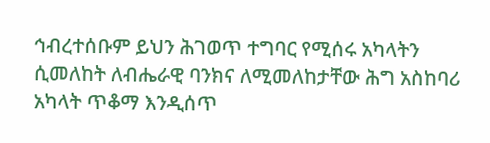ኅብረተሰቡም ይህን ሕገወጥ ተግባር የሚሰሩ አካላትን ሲመለከት ለብሔራዊ ባንክና ለሚመለከታቸው ሕግ አስከባሪ አካላት ጥቆማ እንዲሰጥ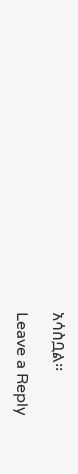አሳስቧል፡፡

Leave a Reply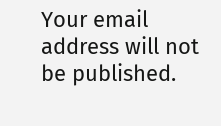Your email address will not be published.